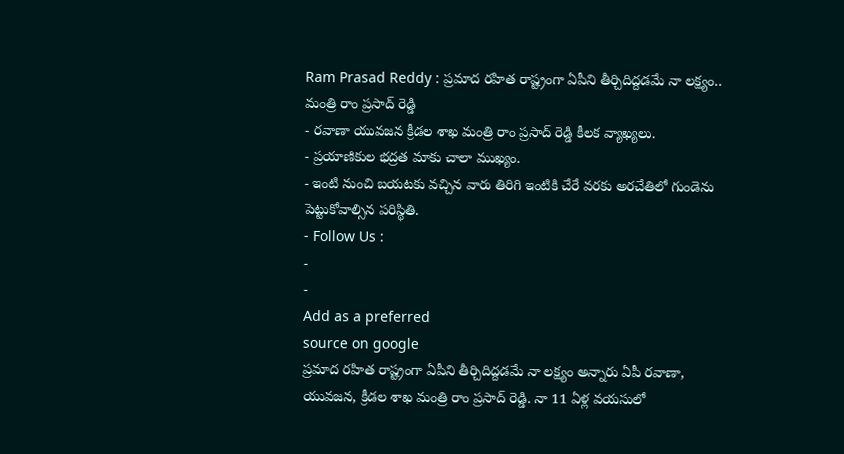Ram Prasad Reddy : ప్రమాద రహిత రాష్ట్రంగా ఏపీని తీర్చిదిద్దడమే నా లక్ష్యం.. మంత్రి రాం ప్రసాద్ రెడ్డి
- రవాణా యువజన క్రీడల శాఖ మంత్రి రాం ప్రసాద్ రెడ్డి కీలక వ్యాఖ్యలు.
- ప్రయాణికుల భద్రత మాకు చాలా ముఖ్యం.
- ఇంటి నుంచి బయటకు వచ్చిన వారు తిరిగి ఇంటికి చేరే వరకు అరచేతిలో గుండెను పెట్టుకోవాల్సిన పరిస్థితి.
- Follow Us :
-
-
Add as a preferred
source on google
ప్రమాద రహిత రాష్ట్రంగా ఏపీని తీర్చిదిద్దడమే నా లక్ష్యం అన్నారు ఏపీ రవాణా, యువజన, క్రీడల శాఖ మంత్రి రాం ప్రసాద్ రెడ్డి. నా 11 ఏళ్ల వయసులో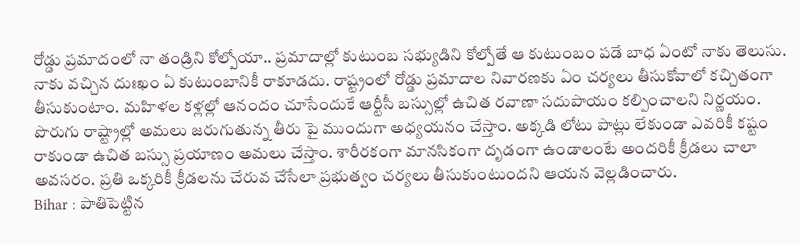రోడ్డు ప్రమాదంలో నా తండ్రిని కోల్పోయా.. ప్రమాదాల్లో కుటుంబ సభ్యుడిని కోల్పోతే ఆ కుటుంబం పడే బాధ ఏంటో నాకు తెలుసు. నాకు వచ్చిన దుఃఖం ఏ కుటుంబానికీ రాకూడదు. రాష్ట్రంలో రోడ్డు ప్రమాదాల నివారణకు ఏం చర్యలు తీసుకోవాలో కచ్చితంగా తీసుకుంటాం. మహిళల కళ్లల్లో ఆనందం చూసేందుకే ఆర్టీసీ బస్సుల్లో ఉచిత రవాణా సదుపాయం కల్పించాలని నిర్ణయం. పొరుగు రాష్ట్రాల్లో అమలు జరుగుతున్న తీరు పై ముందుగా అధ్యయనం చేస్తాం. అక్కడి లోటు పాట్లు లేకుండా ఎవరికీ కష్టం రాకుండా ఉచిత బస్సు ప్రయాణం అమలు చేస్తాం. శారీరకంగా మానసికంగా దృడంగా ఉండాలంటే అందరికీ క్రీడలు చాలా అవసరం. ప్రతి ఒక్కరికీ క్రీడలను చేరువ చేసేలా ప్రభుత్వం చర్యలు తీసుకుంటుందని ఆయన వెల్లడించారు.
Bihar : పాతిపెట్టిన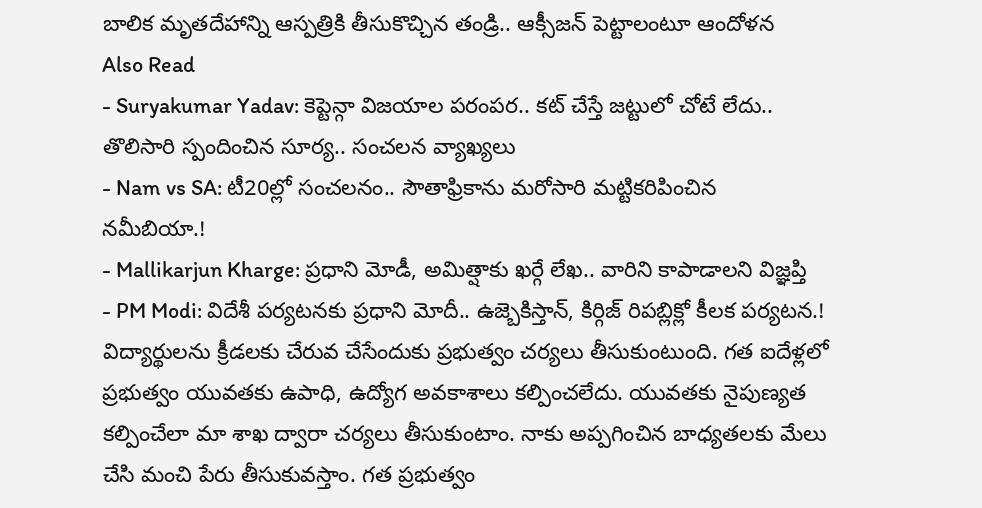బాలిక మృతదేహాన్ని ఆస్పత్రికి తీసుకొచ్చిన తండ్రి.. ఆక్సీజన్ పెట్టాలంటూ ఆందోళన
Also Read
- Suryakumar Yadav: కెప్టెన్గా విజయాల పరంపర.. కట్ చేస్తే జట్టులో చోటే లేదు.. తొలిసారి స్పందించిన సూర్య.. సంచలన వ్యాఖ్యలు
- Nam vs SA: టీ20ల్లో సంచలనం.. సౌతాఫ్రికాను మరోసారి మట్టికరిపించిన నమీబియా.!
- Mallikarjun Kharge: ప్రధాని మోడీ, అమిత్షాకు ఖర్గే లేఖ.. వారిని కాపాడాలని విజ్ఞప్తి
- PM Modi: విదేశీ పర్యటనకు ప్రధాని మోదీ.. ఉజ్బెకిస్తాన్, కిర్గిజ్ రిపబ్లిక్లో కీలక పర్యటన.!
విద్యార్థులను క్రీడలకు చేరువ చేసేందుకు ప్రభుత్వం చర్యలు తీసుకుంటుంది. గత ఐదేళ్లలో ప్రభుత్వం యువతకు ఉపాధి, ఉద్యోగ అవకాశాలు కల్పించలేదు. యువతకు నైపుణ్యత కల్పించేలా మా శాఖ ద్వారా చర్యలు తీసుకుంటాం. నాకు అప్పగించిన బాధ్యతలకు మేలు చేసి మంచి పేరు తీసుకువస్తాం. గత ప్రభుత్వం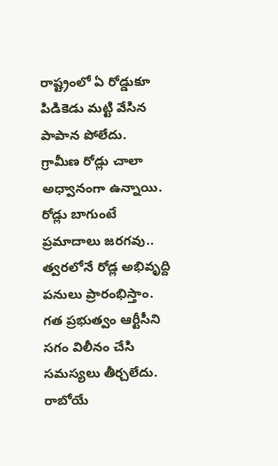రాష్ట్రంలో ఏ రోడ్డుకూ పిడికెడు మట్టి వేసిన పాపాన పోలేదు. గ్రామీణ రోడ్లు చాలా అధ్వానంగా ఉన్నాయి. రోడ్లు బాగుంటే ప్రమాదాలు జరగవు.. త్వరలోనే రోడ్ల అభివృద్ది పనులు ప్రారంభిస్తాం. గత ప్రభుత్వం ఆర్టీసీని సగం విలీనం చేసి సమస్యలు తీర్చలేదు. రాబోయే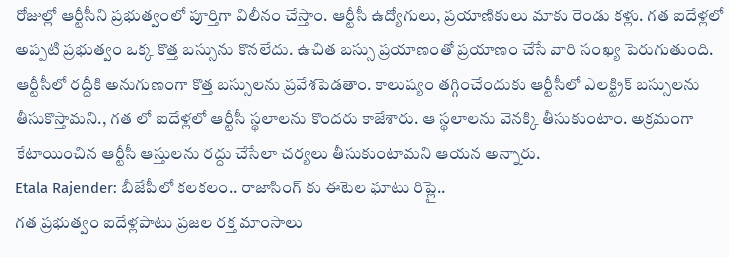రోజుల్లో ఆర్టీసీని ప్రభుత్వంలో పూర్తిగా విలీనం చేస్తాం. ఆర్టీసీ ఉద్యోగులు, ప్రయాణికులు మాకు రెండు కళ్లు. గత ఐదేళ్లలో అప్పటి ప్రభుత్వం ఒక్క కొత్త బస్సును కొనలేదు. ఉచిత బస్సు ప్రయాణంతో ప్రయాణం చేసే వారి సంఖ్య పెరుగుతుంది. ఆర్టీసీలో రద్దీకి అనుగుణంగా కొత్త బస్సులను ప్రవేశపెడతాం. కాలుష్యం తగ్గించేందుకు ఆర్టీసీలో ఎలక్ట్రిక్ బస్సులను తీసుకొస్తామని., గత లో ఐదేళ్లలో ఆర్టీసీ స్థలాలను కొందరు కాజేశారు. ఆ స్థలాలను వెనక్కి తీసుకుంటాం. అక్రమంగా కేటాయించిన ఆర్టీసీ ఆస్తులను రద్దు చేసేలా చర్యలు తీసుకుంటామని ఆయన అన్నారు.
Etala Rajender: బీజేపీలో కలకలం.. రాజాసింగ్ కు ఈటెల ఘాటు రిప్లై..
గత ప్రభుత్వం ఐదేళ్లపాటు ప్రజల రక్త మాంసాలు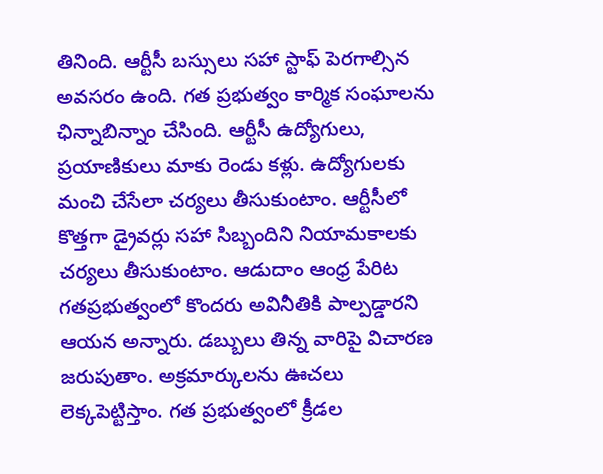తినింది. ఆర్టీసీ బస్సులు సహా స్టాఫ్ పెరగాల్సిన అవసరం ఉంది. గత ప్రభుత్వం కార్మిక సంఘాలను ఛిన్నాబిన్నాం చేసింది. ఆర్టీసీ ఉద్యోగులు, ప్రయాణికులు మాకు రెండు కళ్లు. ఉద్యోగులకు మంచి చేసేలా చర్యలు తీసుకుంటాం. ఆర్టీసీలో కొత్తగా డ్రైవర్లు సహా సిబ్బందిని నియామకాలకు చర్యలు తీసుకుంటాం. ఆడుదాం ఆంధ్ర పేరిట గతప్రభుత్వంలో కొందరు అవినీతికి పాల్పడ్డారని ఆయన అన్నారు. డబ్బులు తిన్న వారిపై విచారణ జరుపుతాం. అక్రమార్కులను ఊచలు లెక్కపెట్టిస్తాం. గత ప్రభుత్వంలో క్రీడల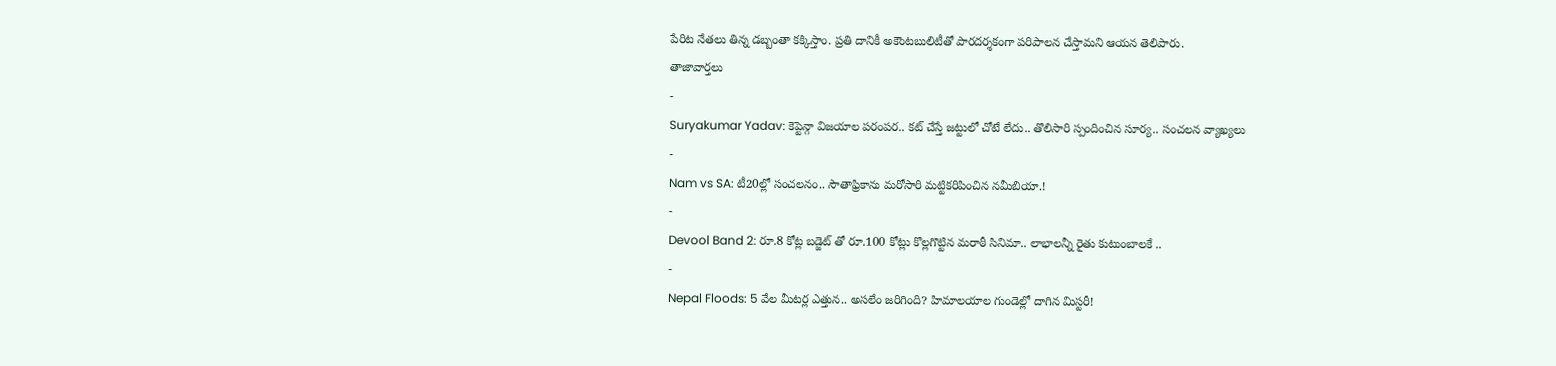పేరిట నేతలు తిన్న డబ్బంతా కక్కిస్తాం. ప్రతి దానికీ అకౌంటబులిటీతో పారదర్శకంగా పరిపాలన చేస్తామని ఆయన తెలిపారు.
తాజావార్తలు
-
Suryakumar Yadav: కెప్టెన్గా విజయాల పరంపర.. కట్ చేస్తే జట్టులో చోటే లేదు.. తొలిసారి స్పందించిన సూర్య.. సంచలన వ్యాఖ్యలు
-
Nam vs SA: టీ20ల్లో సంచలనం.. సౌతాఫ్రికాను మరోసారి మట్టికరిపించిన నమీబియా.!
-
Devool Band 2: రూ.8 కోట్ల బడ్జెట్ తో రూ.100 కోట్లు కొల్లగొట్టిన మరాఠీ సినిమా.. లాభాలన్నీ రైతు కుటుంబాలకే ..
-
Nepal Floods: 5 వేల మీటర్ల ఎత్తున.. అసలేం జరిగింది? హిమాలయాల గుండెల్లో దాగిన మిస్టరీ!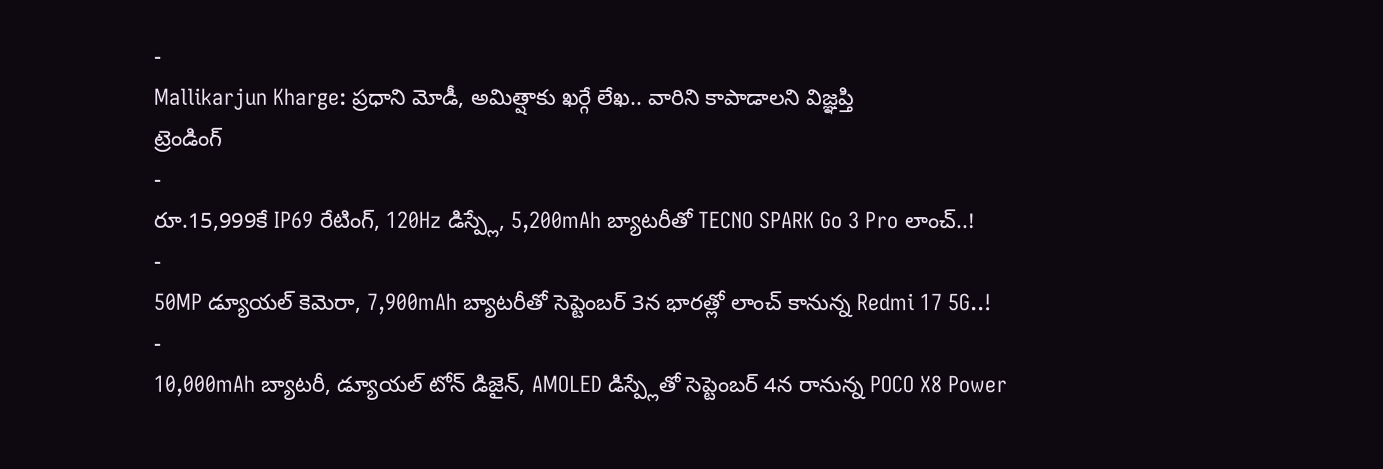-
Mallikarjun Kharge: ప్రధాని మోడీ, అమిత్షాకు ఖర్గే లేఖ.. వారిని కాపాడాలని విజ్ఞప్తి
ట్రెండింగ్
-
రూ.15,999కే IP69 రేటింగ్, 120Hz డిస్ప్లే, 5,200mAh బ్యాటరీతో TECNO SPARK Go 3 Pro లాంచ్..!
-
50MP డ్యూయల్ కెమెరా, 7,900mAh బ్యాటరీతో సెప్టెంబర్ 3న భారత్లో లాంచ్ కానున్న Redmi 17 5G..!
-
10,000mAh బ్యాటరీ, డ్యూయల్ టోన్ డిజైన్, AMOLED డిస్ప్లేతో సెప్టెంబర్ 4న రానున్న POCO X8 Power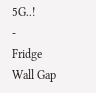5G..!
-
Fridge Wall Gap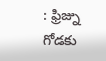: ఫ్రిజ్ను గోడకు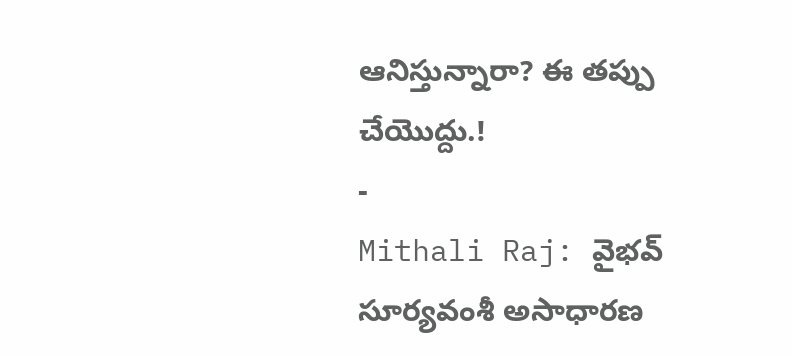ఆనిస్తున్నారా? ఈ తప్పు చేయొద్దు.!
-
Mithali Raj: వైభవ్ సూర్యవంశీ అసాధారణ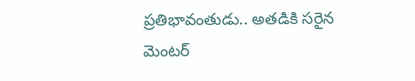ప్రతిభావంతుడు.. అతడికి సరైన మెంటర్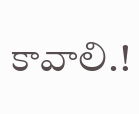కావాలి.!